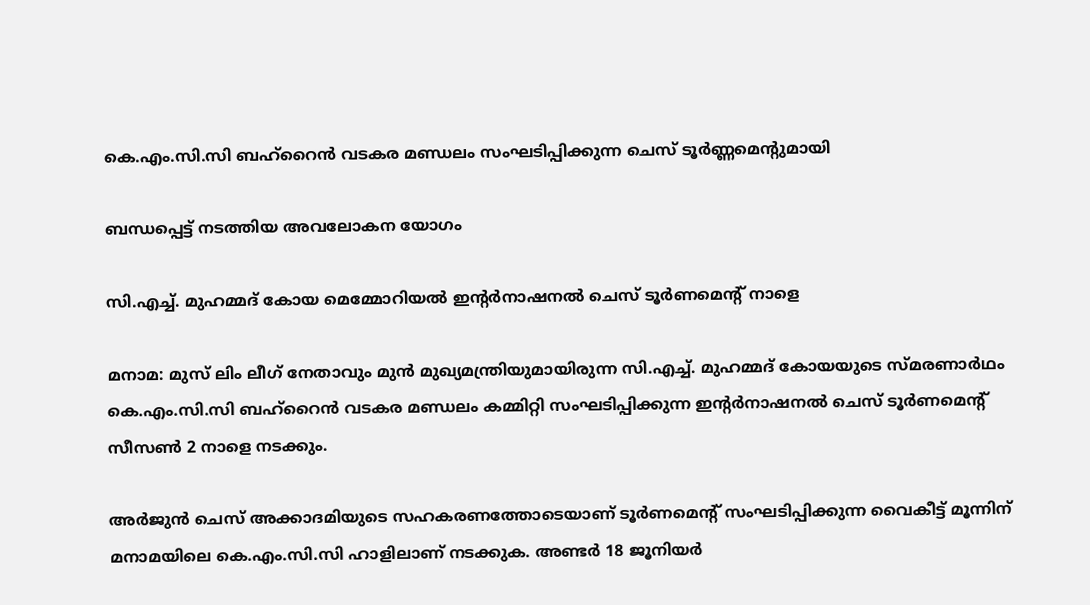കെ.എം.സി.സി ബഹ്‌റൈൻ വടകര മണ്ഡലം സംഘടിപ്പിക്കുന്ന ചെസ് ടൂർണ്ണമെന്റുമായി

ബന്ധപ്പെട്ട് നടത്തിയ അവലോകന യോഗം

സി.എച്ച്. മുഹമ്മദ് കോയ മെമ്മോറിയൽ ഇന്റർനാഷനൽ ചെസ് ടൂർണമെന്റ് നാളെ

മനാമ: മുസ് ലിം ലീഗ് നേതാവും മുൻ മുഖ്യമന്ത്രിയുമായിരുന്ന സി.എച്ച്. മുഹമ്മദ് കോയയുടെ സ്മരണാർഥം കെ.എം.സി.സി ബഹ്‌റൈൻ വടകര മണ്ഡലം കമ്മിറ്റി സംഘടിപ്പിക്കുന്ന ഇന്റർനാഷനൽ ചെസ് ടൂർണമെന്റ് സീസൺ 2 നാളെ നടക്കും.

അർജുൻ ചെസ് അക്കാദമിയുടെ സഹകരണത്തോടെയാണ് ടൂർണമെന്റ് സംഘടിപ്പിക്കുന്ന വൈകീട്ട് മൂന്നിന് മനാമയിലെ കെ.എം.സി.സി ഹാളിലാണ് നടക്കുക. അണ്ടർ 18 ജൂനിയർ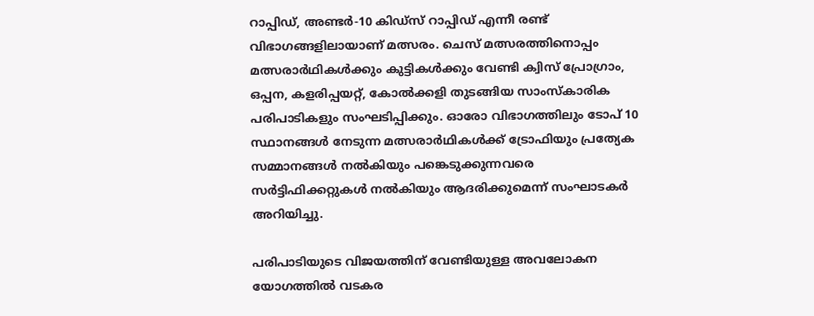റാപ്പിഡ്, അണ്ടർ-10 കിഡ്‌സ് റാപ്പിഡ് എന്നീ രണ്ട് വിഭാഗങ്ങളിലായാണ് മത്സരം. ചെസ് മത്സരത്തിനൊപ്പം മത്സരാർഥികൾക്കും കുട്ടികൾക്കും വേണ്ടി ക്വിസ് പ്രോഗ്രാം, ഒപ്പന, കളരിപ്പയറ്റ്, കോൽക്കളി തുടങ്ങിയ സാംസ്കാരിക പരിപാടികളും സംഘടിപ്പിക്കും. ഓരോ വിഭാഗത്തിലും ടോപ് 10 സ്ഥാനങ്ങൾ നേടുന്ന മത്സരാർഥികൾക്ക് ട്രോഫിയും പ്രത്യേക സമ്മാനങ്ങൾ നൽകിയും പങ്കെടുക്കുന്നവരെ സർട്ടിഫിക്കറ്റുകൾ നൽകിയും ആദരിക്കുമെന്ന് സംഘാടകർ അറിയിച്ചു.

പരിപാടിയുടെ വിജയത്തിന് വേണ്ടിയുള്ള അവലോകന യോഗത്തിൽ വടകര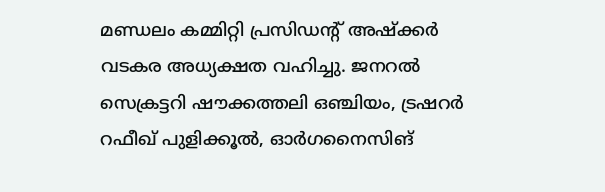മണ്ഡലം കമ്മിറ്റി പ്രസിഡന്റ് അഷ്ക്കർ വടകര അധ്യക്ഷത വഹിച്ചു. ജനറൽ സെക്രട്ടറി ഷൗക്കത്തലി ഒഞ്ചിയം, ട്രഷറർ റഫീഖ് പുളിക്കൂൽ, ഓർഗനൈസിങ്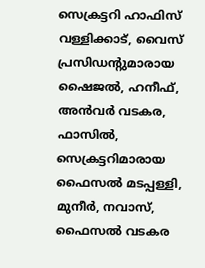സെക്രട്ടറി ഹാഫിസ് വള്ളിക്കാട്, വൈസ് പ്രസിഡന്റുമാരായ ഷൈജൽ, ഹനീഫ്, അൻവർ വടകര, ഫാസിൽ, സെക്രട്ടറിമാരായ ഫൈസൽ മടപ്പള്ളി, മുനീർ, നവാസ്, ഫൈസൽ വടകര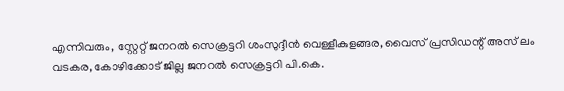എന്നിവരും, സ്റ്റേറ്റ് ജനറൽ സെക്രട്ടറി ശംസുദ്ദീൻ വെള്ളീകുളങ്ങര, വൈസ് പ്രസിഡന്റ് അസ് ലം വടകര, കോഴിക്കോട് ജില്ല ജനറൽ സെക്രട്ടറി പി.കെ.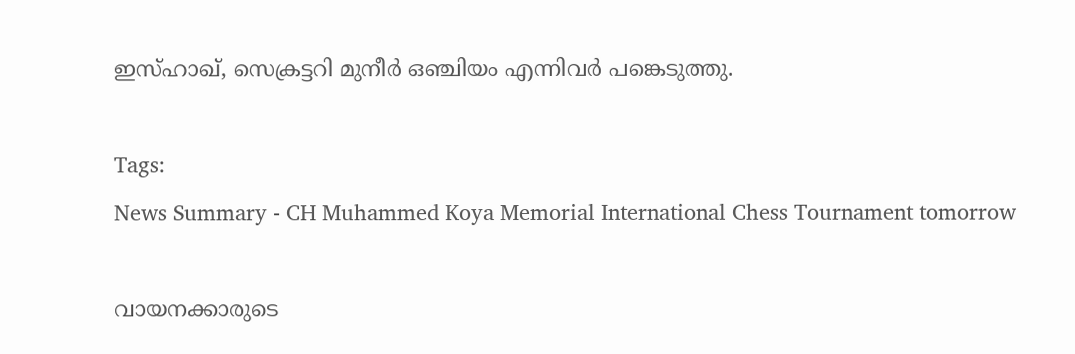ഇസ്ഹാഖ്, സെക്രട്ടറി മുനീർ ഒഞ്ചിയം എന്നിവർ പങ്കെടുത്തു.

Tags:
News Summary - CH Muhammed Koya Memorial International Chess Tournament tomorrow

വായനക്കാരുടെ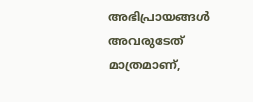അഭിപ്രായങ്ങള്‍ അവരുടേത് മാത്രമാണ്,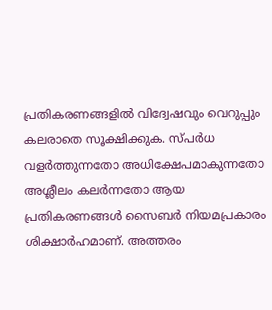പ്രതികരണങ്ങളിൽ വിദ്വേഷവും വെറുപ്പും കലരാതെ സൂക്ഷിക്കുക. സ്പർധ വളർത്തുന്നതോ അധിക്ഷേപമാകുന്നതോ അശ്ലീലം കലർന്നതോ ആയ പ്രതികരണങ്ങൾ സൈബർ നിയമപ്രകാരം ശിക്ഷാർഹമാണ്. അത്തരം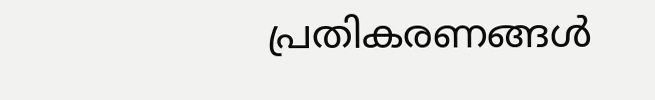പ്രതികരണങ്ങൾ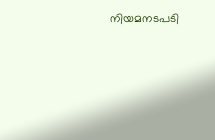നിയമനടപടി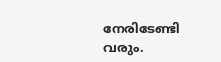നേരിടേണ്ടി വരും.